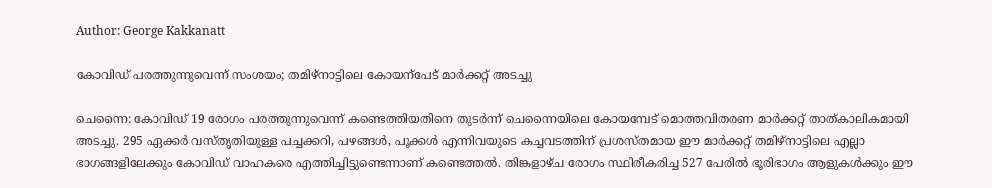Author: George Kakkanatt

കോവിഡ് പരത്തുന്നുവെന്ന് സംശയം; തമിഴ്നാട്ടിലെ കോയന്പേട് മാർക്കറ്റ് അടച്ചു

ചെന്നൈ: കോവിഡ് 19 രോഗം പരത്തുന്നുവെന്ന് കണ്ടെത്തിയതിനെ തുടർന്ന് ചെന്നൈയിലെ കോയമ്പേട് മൊത്തവിതരണ മാര്‍ക്കറ്റ് താത്കാലികമായി അടച്ചു. 295 ഏക്കര്‍ വസ്തൃതിയുള്ള പച്ചക്കറി, പഴങ്ങള്‍, പൂക്കള്‍ എന്നിവയുടെ കച്ചവടത്തിന് പ്രശസ്തമായ ഈ മാര്‍ക്കറ്റ് തമിഴ്‌നാട്ടിലെ എല്ലാ ഭാഗങ്ങളിലേക്കും കോവിഡ് വാഹകരെ എത്തിച്ചിട്ടുണ്ടെന്നാണ് കണ്ടെത്തല്‍. തിങ്കളാഴ്ച രോഗം സ്ഥിരീകരിച്ച 527 പേരില്‍ ഭൂരിഭാഗം ആളുകൾക്കും ഈ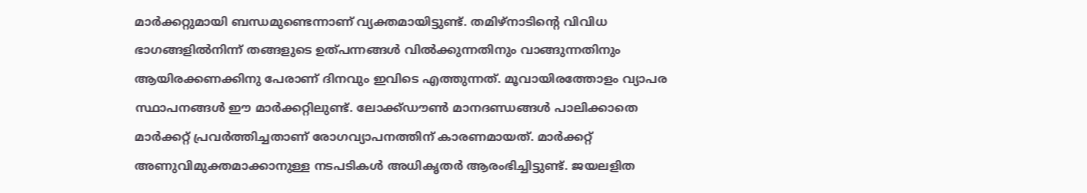മാര്‍ക്കറ്റുമായി ബന്ധമുണ്ടെന്നാണ് വ്യക്തമായിട്ടുണ്ട്. തമിഴ്‌നാടിന്‍റെ വിവിധ ഭാഗങ്ങളില്‍നിന്ന് തങ്ങളുടെ ഉത്പന്നങ്ങള്‍ വില്‍ക്കുന്നതിനും വാങ്ങുന്നതിനും ആയിരക്കണക്കിനു പേരാണ് ദിനവും ഇവിടെ എത്തുന്നത്. മൂവായിരത്തോളം വ്യാപര സ്ഥാപനങ്ങൾ ഈ മാർക്കറ്റിലുണ്ട്. ലോക്ക്ഡൗൺ മാനദണ്ഡങ്ങൾ പാലിക്കാതെ മാർക്കറ്റ് പ്രവർത്തിച്ചതാണ് രോഗവ്യാപനത്തിന് കാരണമായത്. മാർക്കറ്റ് അണുവിമുക്തമാക്കാനുള്ള നടപടികൾ അധികൃതർ ആരംഭിച്ചിട്ടുണ്ട്. ജയലളിത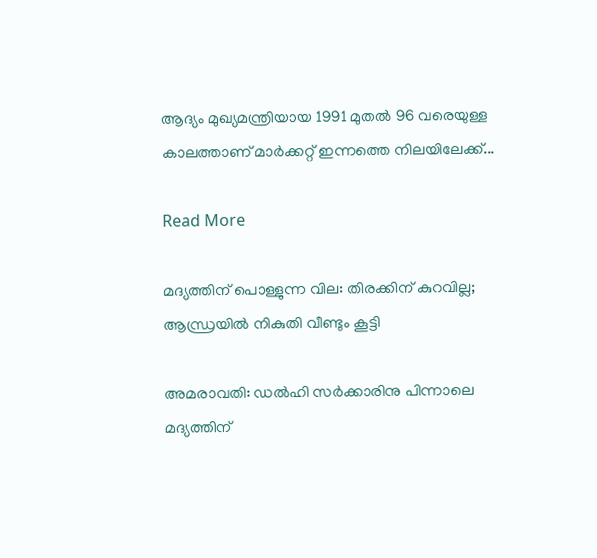ആദ്യം മുഖ്യമന്ത്രിയായ 1991 മുതല്‍ 96 വരെയുള്ള കാലത്താണ് മാര്‍ക്കറ്റ് ഇന്നത്തെ നിലയിലേക്ക്...

Read More

മദ്യത്തിന് പൊള്ളുന്ന വില: തിരക്കിന് കുറവില്ല; ആന്ധ്രയിൽ നികുതി വീണ്ടും കൂട്ടി

അമരാവതി: ഡൽഹി സർക്കാരിനു പിന്നാലെ മദ്യത്തിന്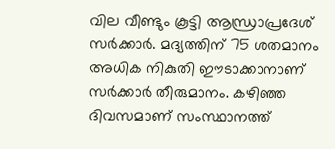വില വീണ്ടും കൂട്ടി ആന്ധ്രാപ്രദേശ് സർക്കാർ. മദ്യത്തിന് 75 ശതമാനം അധിക നികുതി ഈടാക്കാനാണ് സർക്കാർ തീരുമാനം. കഴിഞ്ഞ ദിവസമാണ് സംസ്ഥാനത്ത്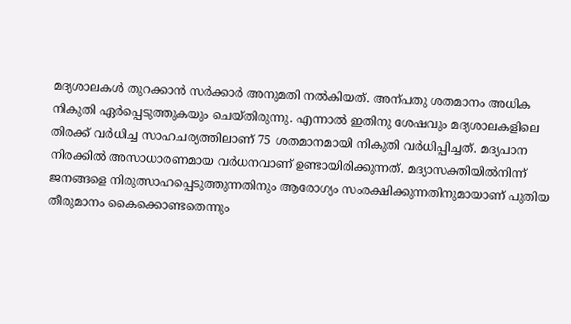മദ്യശാലകൾ തുറക്കാൻ സർക്കാർ അനുമതി നൽകിയത്. അന്പതു ശതമാനം അധിക നികുതി ഏർപ്പെടുത്തുകയും ചെയ്തിരുന്നു. എന്നാൽ ഇതിനു ശേഷവും മദ്യശാലകളിലെ തിരക്ക് വർധിച്ച സാഹചര്യത്തിലാണ് 75 ശതമാനമായി നികുതി വർധിപ്പിച്ചത്. മദ്യപാന നിരക്കിൽ അസാധാരണമായ വർധനവാണ് ഉണ്ടായിരിക്കുന്നത്. മദ്യാസക്തിയിൽനിന്ന് ജനങ്ങളെ നിരുത്സാഹപ്പെടുത്തുന്നതിനും ആരോഗ്യം സംരക്ഷിക്കുന്നതിനുമായാണ് പുതിയ തീരുമാനം കൈക്കൊണ്ടതെന്നും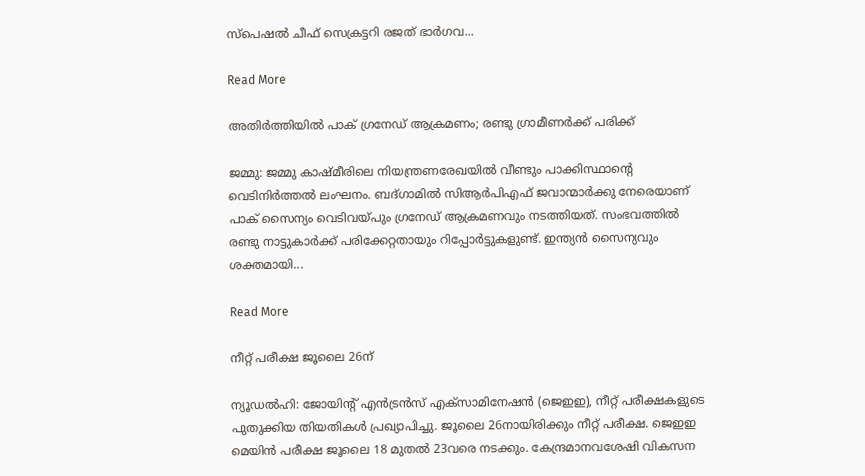സ്പെഷൽ ചീഫ് സെക്രട്ടറി രജത് ഭാർഗവ...

Read More

അതിർത്തിയിൽ പാക് ഗ്രനേഡ് ആക്രമണം; രണ്ടു ഗ്രാമീണർക്ക് പരിക്ക്

ജമ്മു: ജമ്മു കാഷ്മീരിലെ നിയന്ത്രണരേഖയിൽ വീണ്ടും പാക്കിസ്ഥാന്‍റെ വെടിനിർത്തൽ ലംഘനം. ബദ്ഗാമിൽ സിആർപിഎഫ് ജവാന്മാർക്കു നേരെയാണ് പാക് സൈന്യം വെടിവയ്പും ഗ്രനേഡ് ആക്രമണവും‌ നടത്തിയത്. സംഭവത്തിൽ രണ്ടു നാട്ടുകാർക്ക് പരിക്കേറ്റതായും റിപ്പോർട്ടുകളുണ്ട്. ഇന്ത്യൻ സൈന്യവും ശക്തമായി...

Read More

നീറ്റ് പരീക്ഷ ജൂലൈ 26ന്

ന്യൂഡൽഹി: ജോയിന്‍റ് എൻട്രൻസ് എക്സാമിനേഷൻ (ജെഇഇ), നീറ്റ് പരീക്ഷകളുടെ പുതുക്കിയ തിയതികൾ പ്രഖ്യാപിച്ചു. ജൂലൈ 26നായിരിക്കും നീറ്റ് പരീക്ഷ. ജെഇഇ മെയിൻ പരീക്ഷ ജൂലൈ 18 മുതൽ 23വരെ നടക്കും. കേന്ദ്രമാനവശേഷി വികസന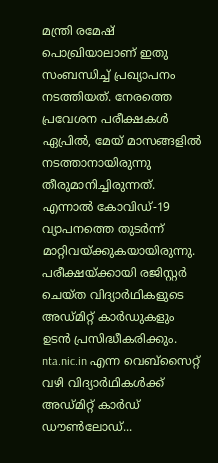മന്ത്രി രമേഷ് പൊഖ്രിയാലാണ് ഇതു സംബന്ധിച്ച് പ്രഖ്യാപനം നടത്തിയത്. നേരത്തെ പ്രവേശന പരീക്ഷകൾ ഏപ്രിൽ, മേയ് മാസങ്ങളിൽ നടത്താനായിരുന്നു തീരുമാനിച്ചിരുന്നത്. എന്നാൽ കോവിഡ്-19 വ്യാപനത്തെ തുടർന്ന് മാറ്റിവയ്ക്കുകയായിരുന്നു. പരീക്ഷയ്ക്കായി രജിസ്റ്റർ ചെയ്ത വിദ്യാർഥികളുടെ അഡ്മിറ്റ് കാർഡുകളും ഉടൻ പ്രസിദ്ധീകരിക്കും. nta.nic.in എന്ന വെബ്സൈറ്റ് വഴി വിദ്യാർഥികൾക്ക് അഡ്മിറ്റ് കാർഡ് ഡൗണ്‍ലോഡ്...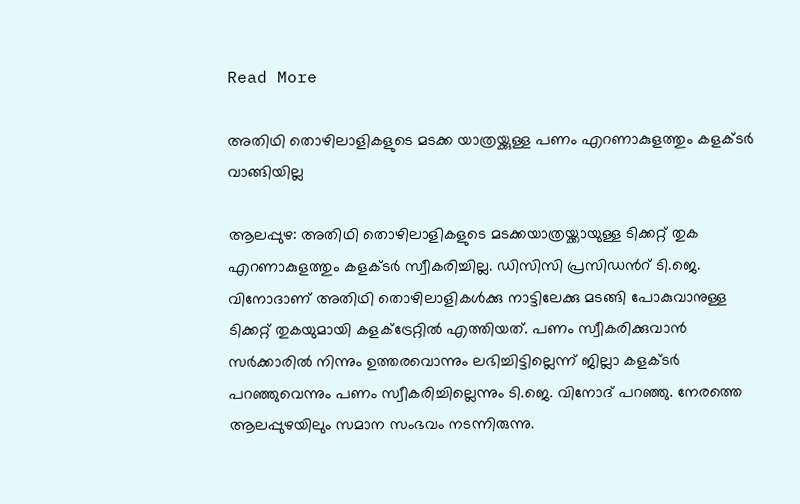Read More

അതിഥി തൊഴിലാളികളുടെ മടക്ക യാത്രയ്ക്കുള്ള പണം എറണാകുളത്തും കളക്ടർ വാങ്ങിയില്ല

ആലപ്പുഴ: അതിഥി തൊഴിലാളികളുടെ മടക്കയാത്രയ്ക്കായുള്ള ടിക്കറ്റ് തുക എറണാകുളത്തും കളക്ടർ സ്വീകരിച്ചില്ല. ഡിസിസി പ്രസിഡന്‍റ് ടി.ജെ. വിനോദാണ് അതിഥി തൊഴിലാളികൾക്കു നാട്ടിലേക്കു മടങ്ങി പോകുവാനുള്ള ടിക്കറ്റ് തുകയുമായി കളക്ട്രേറ്റിൽ എത്തിയത്. പണം സ്വീകരിക്കുവാൻ സർക്കാരിൽ നിന്നും ഉത്തരവൊന്നും ലഭിച്ചിട്ടില്ലെന്ന് ജില്ലാ കളക്ടർ പറഞ്ഞുവെന്നും പണം സ്വീകരിച്ചില്ലെന്നും ടി.ജെ. വിനോദ് പറഞ്ഞു. നേരത്തെ ആലപ്പുഴയിലും സമാന സംഭവം നടന്നിരുന്നു.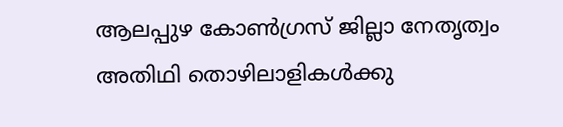ആലപ്പുഴ കോൺഗ്രസ് ജില്ലാ നേതൃത്വം അതിഥി തൊഴിലാളികൾക്കു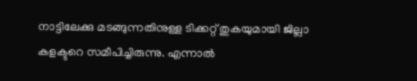നാട്ടിലേക്കു മടങ്ങുന്നതിനുള്ള ടിക്കറ്റ് തുകയുമായി ജില്ലാ കളക്ടറെ സമീപിച്ചിരുന്നു. എന്നാൽ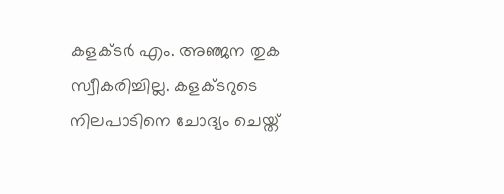കളക്ടർ എം. അഞ്ജന തുക സ്വീകരിച്ചില്ല. കളക്ടറുടെ നിലപാടിനെ ചോദ്യം ചെയ്ത്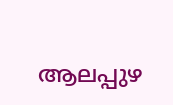ആലപ്പുഴ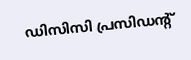ഡിസിസി പ്രസിഡന്‍റ്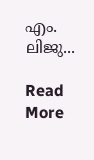എം. ലിജു...

Read More